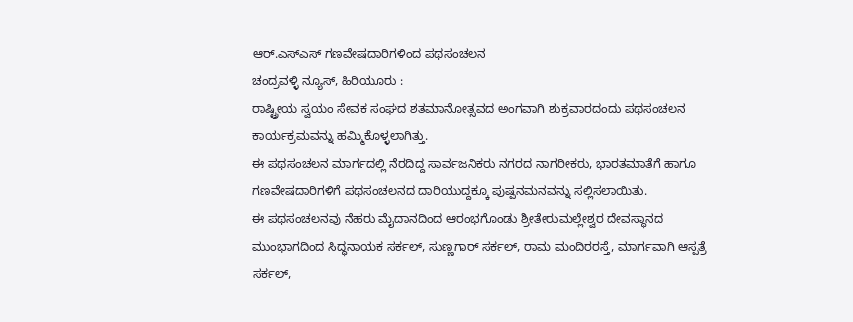ಆರ್.ಎಸ್ಎಸ್ ಗಣವೇಷದಾರಿಗಳಿಂದ ಪಥಸಂಚಲನ
ಚಂದ್ರವಳ್ಳಿ ನ್ಯೂಸ್, ಹಿರಿಯೂರು :
ರಾಷ್ಟ್ರೀಯ ಸ್ವಯಂ ಸೇವಕ ಸಂಘದ ಶತಮಾನೋತ್ಸವದ ಅಂಗವಾಗಿ ಶುಕ್ರವಾರದಂದು ಪಥಸಂಚಲನ ಕಾರ್ಯಕ್ರಮವನ್ನು ಹಮ್ಮಿಕೊಳ್ಳಲಾಗಿತ್ತು.
ಈ ಪಥಸಂಚಲನ ಮಾರ್ಗದಲ್ಲಿ ನೆರದಿದ್ದ ಸಾರ್ವಜನಿಕರು ನಗರದ ನಾಗರೀಕರು, ಭಾರತಮಾತೆಗೆ ಹಾಗೂ ಗಣವೇಷದಾರಿಗಳಿಗೆ ಪಥಸಂಚಲನದ ದಾರಿಯುದ್ದಕ್ಕೂ ಪುಷ್ಪನಮನವನ್ನು ಸಲ್ಲಿಸಲಾಯಿತು.
ಈ ಪಥಸಂಚಲನವು ನೆಹರು ಮೈದಾನದಿಂದ ಆರಂಭಗೊಂಡು ಶ್ರೀತೇರುಮಲ್ಲೇಶ್ವರ ದೇವಸ್ಥಾನದ ಮುಂಭಾಗದಿಂದ ಸಿದ್ಧನಾಯಕ ಸರ್ಕಲ್, ಸುಣ್ಣಗಾರ್ ಸರ್ಕಲ್, ರಾಮ ಮಂದಿರರಸ್ತೆ, ಮಾರ್ಗವಾಗಿ ಆಸ್ಪತ್ರೆ ಸರ್ಕಲ್,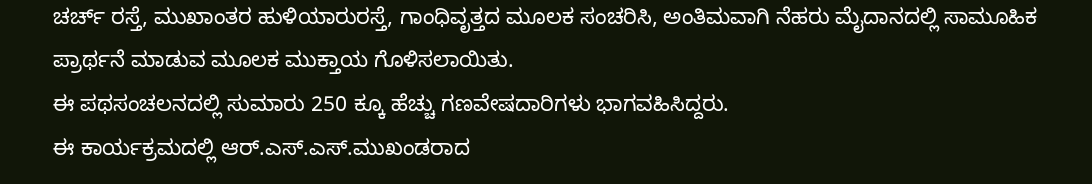ಚರ್ಚ್ ರಸ್ತೆ, ಮುಖಾಂತರ ಹುಳಿಯಾರುರಸ್ತೆ, ಗಾಂಧಿವೃತ್ತದ ಮೂಲಕ ಸಂಚರಿಸಿ, ಅಂತಿಮವಾಗಿ ನೆಹರು ಮೈದಾನದಲ್ಲಿ ಸಾಮೂಹಿಕ ಪ್ರಾರ್ಥನೆ ಮಾಡುವ ಮೂಲಕ ಮುಕ್ತಾಯ ಗೊಳಿಸಲಾಯಿತು.
ಈ ಪಥಸಂಚಲನದಲ್ಲಿ ಸುಮಾರು 250 ಕ್ಕೂ ಹೆಚ್ಚು ಗಣವೇಷದಾರಿಗಳು ಭಾಗವಹಿಸಿದ್ದರು.
ಈ ಕಾರ್ಯಕ್ರಮದಲ್ಲಿ ಆರ್.ಎಸ್.ಎಸ್.ಮುಖಂಡರಾದ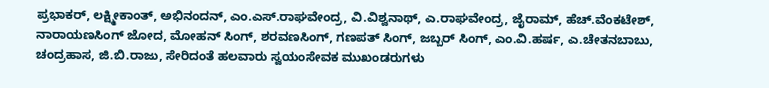ಪ್ರಭಾಕರ್, ಲಕ್ಷ್ಮೀಕಾಂತ್, ಅಭಿನಂದನ್, ಎಂ.ಎಸ್.ರಾಘವೇಂದ್ರ, ವಿ.ವಿಶ್ವನಾಥ್, ಎ.ರಾಘವೇಂದ್ರ, ಜೈರಾಮ್, ಹೆಚ್.ವೆಂಕಟೇಶ್, ನಾರಾಯಣಸಿಂಗ್ ಜೋದ, ಮೋಹನ್ ಸಿಂಗ್, ಶರವಣಸಿಂಗ್, ಗಣಪತ್ ಸಿಂಗ್, ಜಬ್ಬರ್ ಸಿಂಗ್, ಎಂ.ವಿ.ಹರ್ಷ, ಎ.ಚೇತನಬಾಬು, ಚಂದ್ರಹಾಸ, ಜಿ.ಬಿ.ರಾಜು, ಸೇರಿದಂತೆ ಹಲವಾರು ಸ್ವಯಂಸೇವಕ ಮುಖಂಡರುಗಳು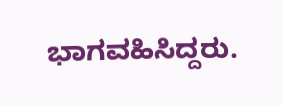ಭಾಗವಹಿಸಿದ್ದರು.